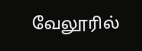வேலூரில்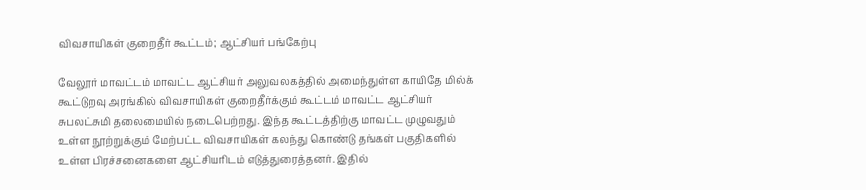விவசாயிகள் குறைதீர் கூட்டம்; ஆட்சியர் பங்கேற்பு

வேலூர் மாவட்டம் மாவட்ட ஆட்சியர் அலுவலகத்தில் அமைந்துள்ள காயிதே மில்க் கூட்டுறவு அரங்கில் விவசாயிகள் குறைதீர்க்கும் கூட்டம் மாவட்ட ஆட்சியர் சுபலட்சுமி தலைமையில் நடைபெற்றது. இந்த கூட்டத்திற்கு மாவட்ட முழுவதும் உள்ள நூற்றுக்கும் மேற்பட்ட விவசாயிகள் கலந்து கொண்டு தங்கள் பகுதிகளில் உள்ள பிரச்சனைகளை ஆட்சியரிடம் எடுத்துரைத்தனர். இதில்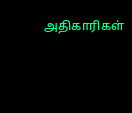அதிகாரிகள்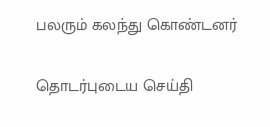பலரும் கலந்து கொண்டனர்

தொடர்புடைய செய்தி